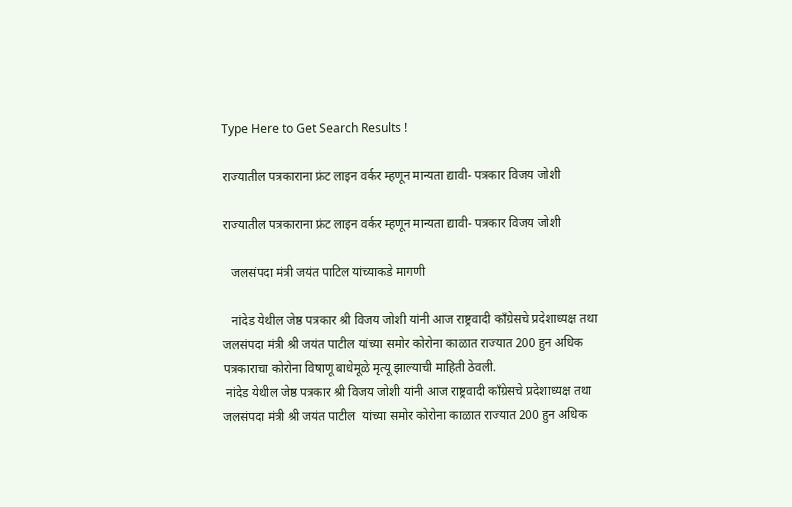Type Here to Get Search Results !

राज्यातील पत्रकाराना फ्रंट लाइन वर्कर म्हणून मान्यता द्यावी- पत्रकार विजय जोशी

राज्यातील पत्रकाराना फ्रंट लाइन वर्कर म्हणून मान्यता द्यावी- पत्रकार विजय जोशी

   जलसंपदा मंत्री जयंत पाटिल यांच्याकडे मागणी

   नांदेड येथील जेष्ठ पत्रकार श्री विजय जोशी यांनी आज राष्ट्रवादी काँग्रेसचे प्रदेशाध्यक्ष तथा जलसंपदा मंत्री श्री जयंत पाटील यांच्या समोर कोरोना काळात राज्यात 200 हुन अधिक पत्रकाराचा कोरोना विषाणू बाधेमूळे मृत्यू झाल्याची माहिती ठेवली.
 नांदेड येथील जेष्ठ पत्रकार श्री विजय जोशी यांनी आज राष्ट्रवादी काँग्रेसचे प्रदेशाध्यक्ष तथा जलसंपदा मंत्री श्री जयंत पाटील  यांच्या समोर कोरोना काळात राज्यात 200 हुन अधिक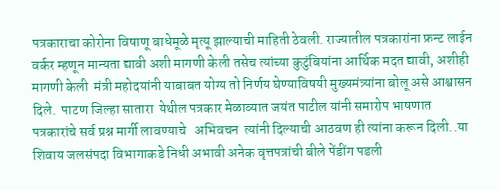पत्रकाराचा कोरोना विषाणू बाधेमूळे मृत्यू झाल्याची माहिती ठेवली. राज्यातील पत्रकारांना फ्रन्ट लाईन वर्कर म्हणून मान्यता द्यावी अशी मागणी केली तसेच त्यांच्या कुटुंबियांना आर्थिक मदत द्यावी, अशीही मागणी केली  मंत्री महोदयांनी याबाबत योग्य तो निर्णय घेण्याविषयी मुख्यमंत्र्यांना बोलू असे आश्वासन दिले.  पाटण जिल्हा सातारा  येथील पत्रकार मेळाव्यात जयंत पाटील यांनी समारोप भाषणात पत्रकारांचे सर्व प्रश्न मार्गी लावण्याचे   अभिवचन  त्यांनी दिल्याची आठवण ही त्यांना करून दिली..या शिवाय जलसंपदा विभागाकडे निधी अभावी अनेक वृत्तपत्रांची बीले पेंडींग पडली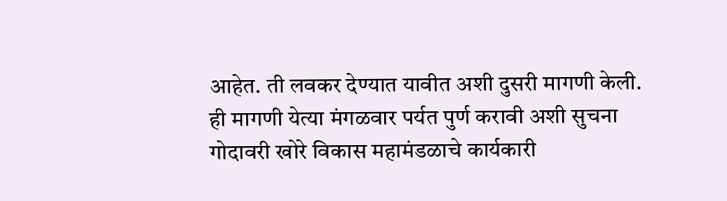आहेत. ती लवकर देण्यात यावीत अशी दुसरी मागणी केली. ही मागणी येत्या मंगळवार पर्यत पुर्ण करावी अशी सुचना गोदावरी खोरे विकास महामंडळाचे कार्यकारी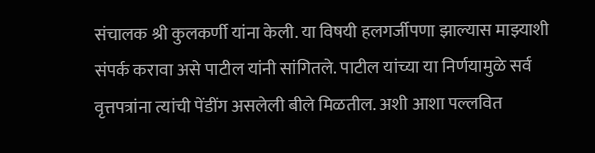संचालक श्री कुलकर्णी यांना केली. या विषयी हलगर्जीपणा झाल्यास माझ्याशी संपर्क करावा असे पाटील यांनी सांगितले. पाटील यांच्या या निर्णयामुळे सर्व वृत्तपत्रांना त्यांची पेंडींग असलेली बीले मिळतील. अशी आशा पल्लवित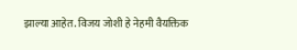झाल्या आहेत. विजय जोशी हे नेहमी वैयक्तिक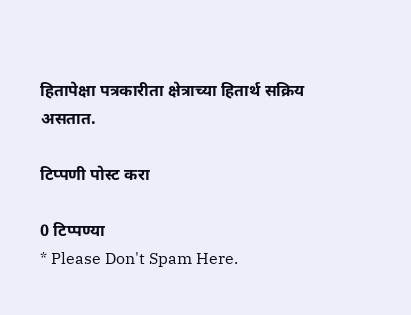हितापेक्षा पत्रकारीता क्षेत्राच्या हितार्थ सक्रिय असतात.

टिप्पणी पोस्ट करा

0 टिप्पण्या
* Please Don't Spam Here.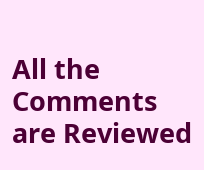All the Comments are Reviewed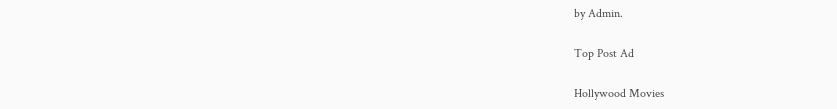by Admin.

Top Post Ad

Hollywood Movies